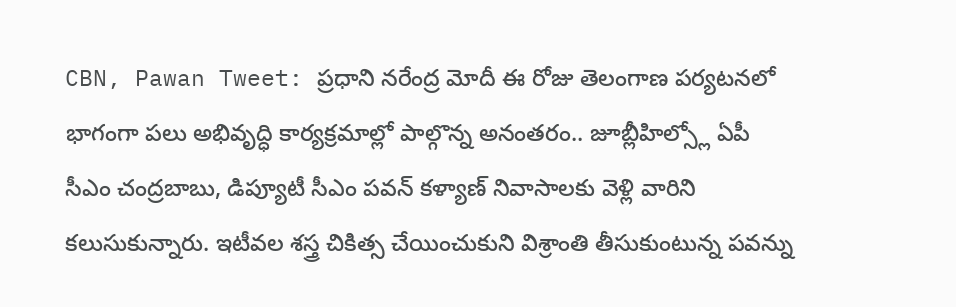CBN, Pawan Tweet: ప్రధాని నరేంద్ర మోదీ ఈ రోజు తెలంగాణ పర్యటనలో భాగంగా పలు అభివృద్ధి కార్యక్రమాల్లో పాల్గొన్న అనంతరం.. జూబ్లీహిల్స్లో ఏపీ సీఎం చంద్రబాబు, డిప్యూటీ సీఎం పవన్ కళ్యాణ్ నివాసాలకు వెళ్లి వారిని కలుసుకున్నారు. ఇటీవల శస్త్ర చికిత్స చేయించుకుని విశ్రాంతి తీసుకుంటున్న పవన్ను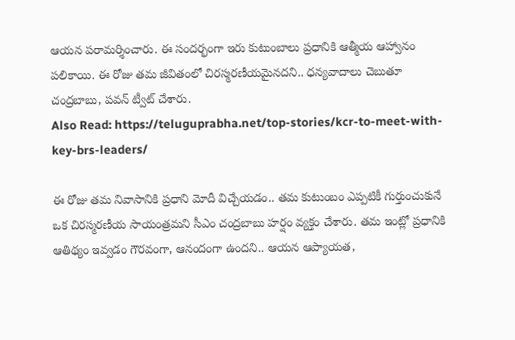ఆయన పరామర్శించారు. ఈ సందర్భంగా ఇరు కుటుంబాలు ప్రధానికి ఆత్మీయ ఆహ్వానం పలికాయి. ఈ రోజు తమ జీవితంలో చిరస్మరణీయమైనదని.. ధన్యవాదాలు చెబుతూ చంద్రబాబు, పవన్ ట్వీట్ చేశారు.
Also Read: https://teluguprabha.net/top-stories/kcr-to-meet-with-key-brs-leaders/

ఈ రోజు తమ నివాసానికి ప్రధాని మోదీ విచ్చేయడం.. తమ కుటుంబం ఎప్పటికీ గుర్తుంచుకునే ఒక చిరస్మరణీయ సాయంత్రమని సీఎం చంద్రబాబు హర్షం వ్యక్తం చేశారు. తమ ఇంట్లో ప్రధానికి ఆతిథ్యం ఇవ్వడం గౌరవంగా, ఆనందంగా ఉందని.. ఆయన ఆప్యాయత,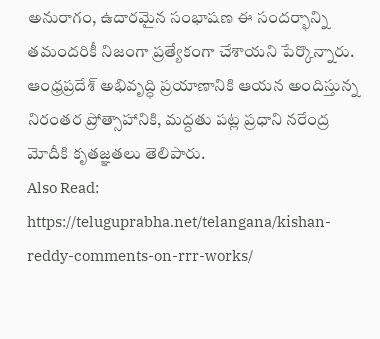అనురాగం, ఉదారమైన సంభాషణ ఈ సందర్భాన్ని తమందరికీ నిజంగా ప్రత్యేకంగా చేశాయని పేర్కొన్నారు. ఆంధ్రప్రదేశ్ అభివృద్ధి ప్రయాణానికి ఆయన అందిస్తున్న నిరంతర ప్రోత్సాహానికి, మద్దతు పట్ల ప్రధాని నరేంద్ర మోదీకి కృతజ్ఞతలు తెలిపారు.
Also Read: https://teluguprabha.net/telangana/kishan-reddy-comments-on-rrr-works/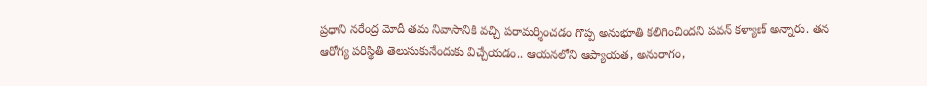ప్రధాని నరేంద్ర మోదీ తమ నివాసానికి వచ్చి పరామర్శించడం గొప్ప అనుభూతి కలిగించిందని పవన్ కళ్యాణ్ అన్నారు. తన ఆరోగ్య పరిస్థితి తెలుసుకునేందుకు విచ్చేయడం.. ఆయనలోని ఆప్యాయత, అనురాగం,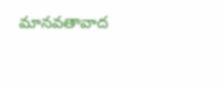మానవతావాద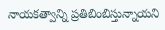నాయకత్వాన్ని ప్రతిబింబిస్తున్నాయని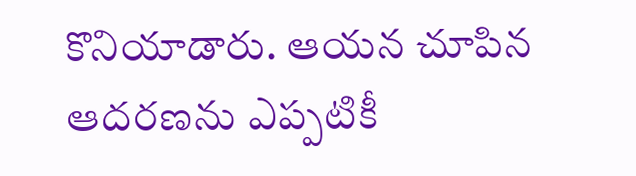కొనియాడారు. ఆయన చూపిన ఆదరణను ఎప్పటికీ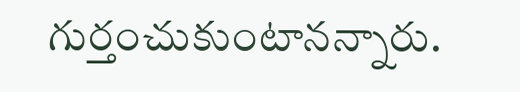గుర్తంచుకుంటానన్నారు.